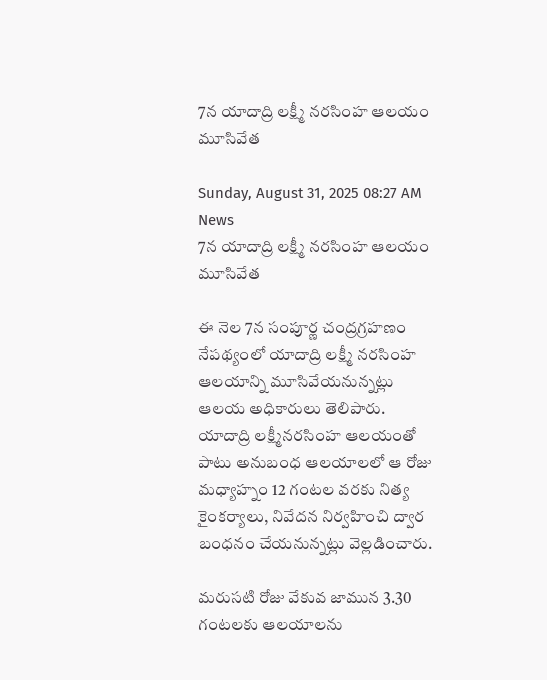7న యాదాద్రి లక్ష్మీ నరసింహ ఆలయం మూసివేత

Sunday, August 31, 2025 08:27 AM News
7న యాదాద్రి లక్ష్మీ నరసింహ ఆలయం మూసివేత

ఈ నెల 7న సంపూర్ణ చంద్రగ్రహణం నేపథ్యంలో యాదాద్రి లక్ష్మీ నరసింహ ఆలయాన్ని మూసివేయనున్నట్లు ఆలయ అధికారులు తెలిపారు. యాదాద్రి లక్ష్మీనరసింహ ఆలయంతో పాటు అనుబంధ ఆలయాలలో ఆ రోజు మధ్యాహ్నం 12 గంటల వరకు నిత్య కైంకర్యాలు, నివేదన నిర్వహించి ద్వార బంధనం చేయనున్నట్లు వెల్లడించారు.

మరుసటి రోజు వేకువ జామున 3.30 గంటలకు ఆలయాలను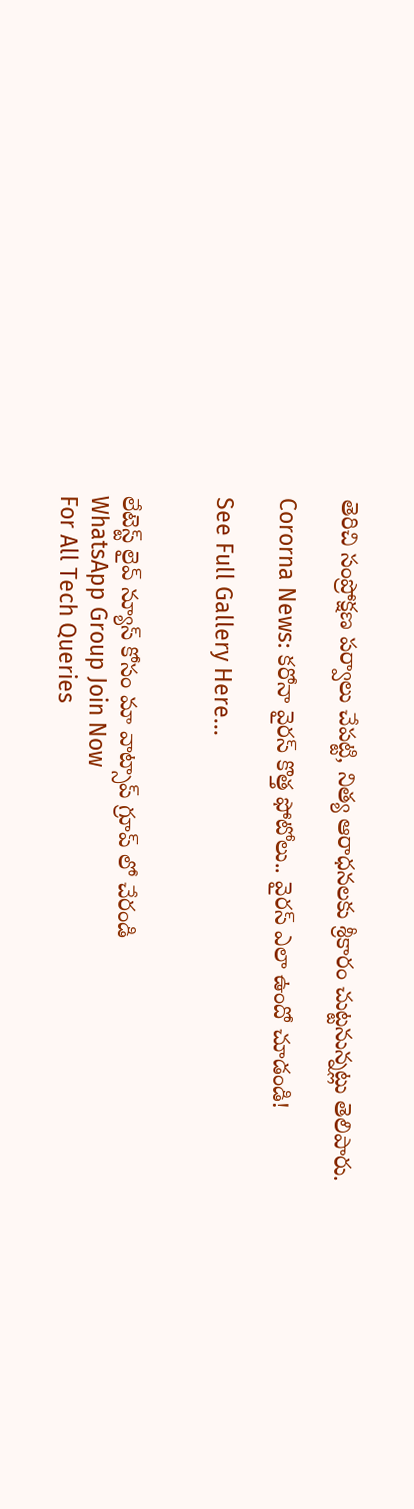తెరిచి సంప్రోక్షణ పర్వాలు చేపట్టి, నిత్య ఆరాధనలకు శ్రీకారం చుట్టనున్నట్లు తెలిపారు.

Cororna News: కరోనా వైరస్ కొత్త ఫోటోలు.. వైరస్ ఎలా ఉందో చూడండి!

See Full Gallery Here...


లేటెస్ట్ లైవ్ న్యూస్ కోసం మా వాట్సాప్ గ్రూప్ లో చేరండి
WhatsApp Group Join Now
For All Tech Queries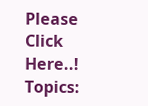Please Click Here..!
Topics: